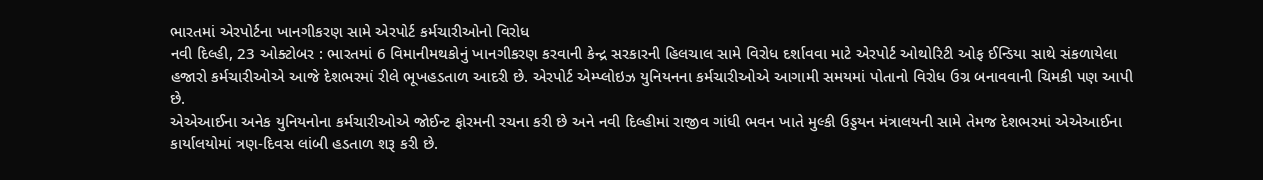ભારતમાં એરપોર્ટના ખાનગીકરણ સામે એરપોર્ટ કર્મચારીઓનો વિરોધ
નવી દિલ્હી, 23 ઓક્ટોબર : ભારતમાં 6 વિમાનીમથકોનું ખાનગીકરણ કરવાની કેન્દ્ર સરકારની હિલચાલ સામે વિરોધ દર્શાવવા માટે એરપોર્ટ ઓથોરિટી ઓફ ઈન્ડિયા સાથે સંકળાયેલા હજારો કર્મચારીઓએ આજે દેશભરમાં રીલે ભૂખહડતાળ આદરી છે. એરપોર્ટ એમ્પ્લોઇઝ યુનિયનના કર્મચારીઓએ આગામી સમયમાં પોતાનો વિરોધ ઉગ્ર બનાવવાની ચિમકી પણ આપી છે.
એએઆઈના અનેક યુનિયનોના કર્મચારીઓએ જોઈન્ટ ફોરમની રચના કરી છે અને નવી દિલ્હીમાં રાજીવ ગાંધી ભવન ખાતે મુલ્કી ઉડ્ડયન મંત્રાલયની સામે તેમજ દેશભરમાં એએઆઈના કાર્યાલયોમાં ત્રણ-દિવસ લાંબી હડતાળ શરૂ કરી છે.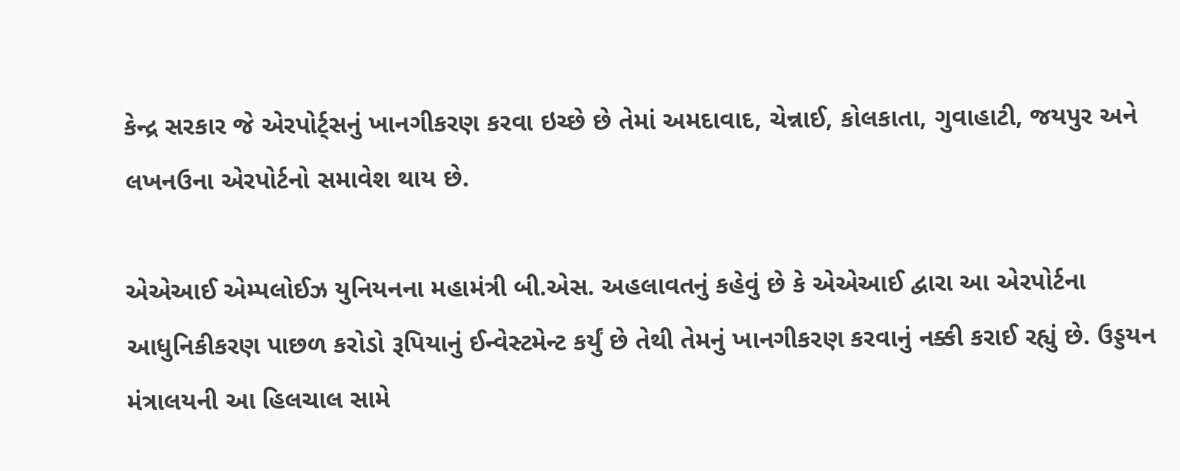કેન્દ્ર સરકાર જે એરપોર્ટ્સનું ખાનગીકરણ કરવા ઇચ્છે છે તેમાં અમદાવાદ, ચેન્નાઈ, કોલકાતા, ગુવાહાટી, જયપુર અને લખનઉના એરપોર્ટનો સમાવેશ થાય છે.

એએઆઈ એમ્પલોઈઝ યુનિયનના મહામંત્રી બી.એસ. અહલાવતનું કહેવું છે કે એએઆઈ દ્વારા આ એરપોર્ટના આધુનિકીકરણ પાછળ કરોડો રૂપિયાનું ઈન્વેસ્ટમેન્ટ કર્યું છે તેથી તેમનું ખાનગીકરણ કરવાનું નક્કી કરાઈ રહ્યું છે. ઉડ્ડયન મંત્રાલયની આ હિલચાલ સામે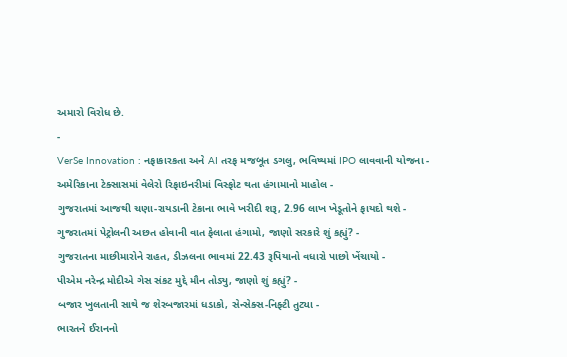અમારો વિરોધ છે.
-
VerSe Innovation : નફાકારકતા અને AI તરફ મજબૂત ડગલુ, ભવિષ્યમાં IPO લાવવાની યોજના -
અમેરિકાના ટેક્સાસમાં વેલેરો રિફાઇનરીમાં વિસ્ફોટ થતા હંગામાનો માહોલ -
ગુજરાતમાં આજથી ચણા-રાયડાની ટેકાના ભાવે ખરીદી શરૂ, 2.96 લાખ ખેડૂતોને ફાયદો થશે -
ગુજરાતમાં પેટ્રોલની અછત હોવાની વાત ફેલાતા હંગામો, જાણો સરકારે શું કહ્યું? -
ગુજરાતના માછીમારોને રાહત, ડીઝલના ભાવમાં 22.43 રૂપિયાનો વધારો પાછો ખેંચાયો -
પીએમ નરેન્દ્ર મોદીએ ગેસ સંકટ મુદ્દે મૌન તોડ્યુ, જાણો શું કહ્યું? -
બજાર ખુલતાની સાથે જ શેરબજારમાં ધડાકો, સેન્સેક્સ-નિફ્ટી તુટ્યા -
ભારતને ઈરાનનો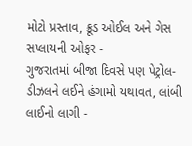મોટો પ્રસ્તાવ, ક્રૂડ ઓઈલ અને ગેસ સપ્લાયની ઓફર -
ગુજરાતમાં બીજા દિવસે પણ પેટ્રોલ-ડીઝલને લઈને હંગામો યથાવત, લાંબી લાઈનો લાગી -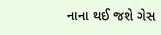નાના થઈ જશે ગેસ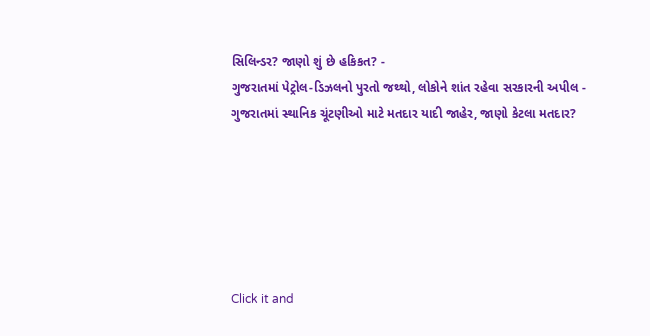સિલિન્ડર? જાણો શું છે હકિકત? -
ગુજરાતમાં પેટ્રોલ-ડિઝલનો પુરતો જથ્થો, લોકોને શાંત રહેવા સરકારની અપીલ -
ગુજરાતમાં સ્થાનિક ચૂંટણીઓ માટે મતદાર યાદી જાહેર, જાણો કેટલા મતદાર?






Click it and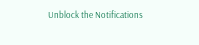Unblock the Notifications